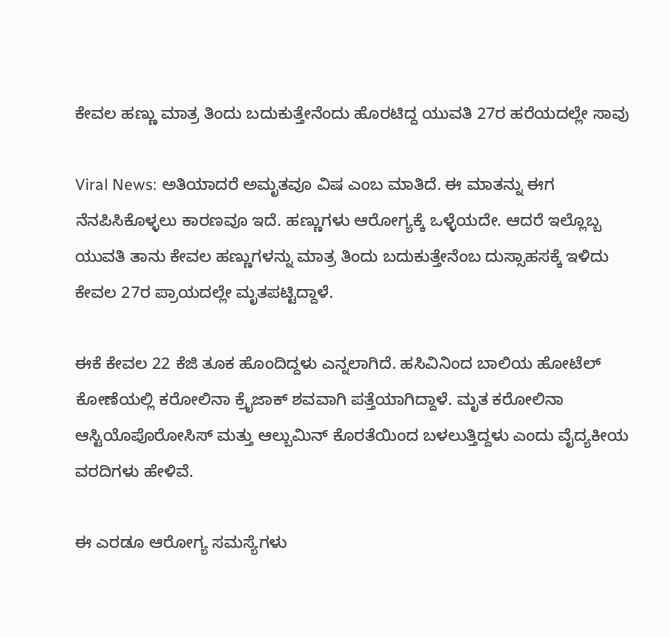ಕೇವಲ ಹಣ್ಣು ಮಾತ್ರ ತಿಂದು ಬದುಕುತ್ತೇನೆಂದು ಹೊರಟಿದ್ದ ಯುವತಿ 27ರ ಹರೆಯದಲ್ಲೇ ಸಾವು

Viral News: ಅತಿಯಾದರೆ ಅಮೃತವೂ ವಿಷ ಎಂಬ ಮಾತಿದೆ. ಈ ಮಾತನ್ನು ಈಗ ನೆನಪಿಸಿಕೊಳ್ಳಲು ಕಾರಣವೂ ಇದೆ. ಹಣ್ಣುಗಳು ಆರೋಗ್ಯಕ್ಕೆ ಒಳ್ಳೆಯದೇ. ಆದರೆ ಇಲ್ಲೊಬ್ಬ ಯುವತಿ ತಾನು ಕೇವಲ ಹಣ್ಣುಗಳನ್ನು ಮಾತ್ರ ತಿಂದು ಬದುಕುತ್ತೇನೆಂಬ ದುಸ್ಸಾಹಸಕ್ಕೆ ಇಳಿದು ಕೇವಲ 27ರ ಪ್ರಾಯದಲ್ಲೇ ಮೃತಪಟ್ಟಿದ್ದಾಳೆ.

ಈಕೆ ಕೇವಲ 22 ಕೆಜಿ ತೂಕ ಹೊಂದಿದ್ದಳು ಎನ್ನಲಾಗಿದೆ. ಹಸಿವಿನಿಂದ ಬಾಲಿಯ ಹೋಟೆಲ್ ಕೋಣೆಯಲ್ಲಿ ಕರೋಲಿನಾ ಕ್ರೈಜಾಕ್ ಶವವಾಗಿ ಪತ್ತೆಯಾಗಿದ್ದಾಳೆ. ಮೃತ ಕರೋಲಿನಾ ಆಸ್ಟಿಯೊಪೊರೋಸಿಸ್ ಮತ್ತು ಆಲ್ಬುಮಿನ್ ಕೊರತೆಯಿಂದ ಬಳಲುತ್ತಿದ್ದಳು ಎಂದು ವೈದ್ಯಕೀಯ ವರದಿಗಳು ಹೇಳಿವೆ.

ಈ ಎರಡೂ ಆರೋಗ್ಯ ಸಮಸ್ಯೆಗಳು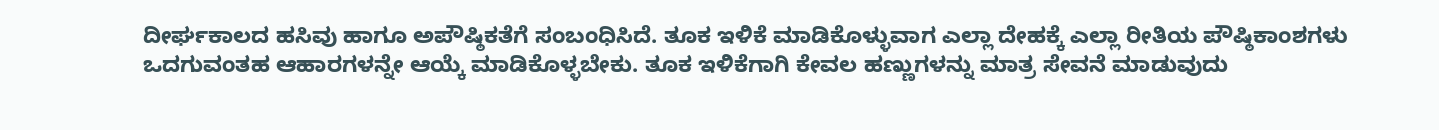ದೀರ್ಘಕಾಲದ ಹಸಿವು ಹಾಗೂ ಅಪೌಷ್ಠಿಕತೆಗೆ ಸಂಬಂಧಿಸಿದೆ. ತೂಕ ಇಳಿಕೆ ಮಾಡಿಕೊಳ್ಳುವಾಗ ಎಲ್ಲಾ ದೇಹಕ್ಕೆ ಎಲ್ಲಾ ರೀತಿಯ ಪೌಷ್ಠಿಕಾಂಶಗಳು ಒದಗುವಂತಹ ಆಹಾರಗಳನ್ನೇ ಆಯ್ಕೆ ಮಾಡಿಕೊಳ್ಳಬೇಕು. ತೂಕ ಇಳಿಕೆಗಾಗಿ ಕೇವಲ ಹಣ್ಣುಗಳನ್ನು ಮಾತ್ರ ಸೇವನೆ ಮಾಡುವುದು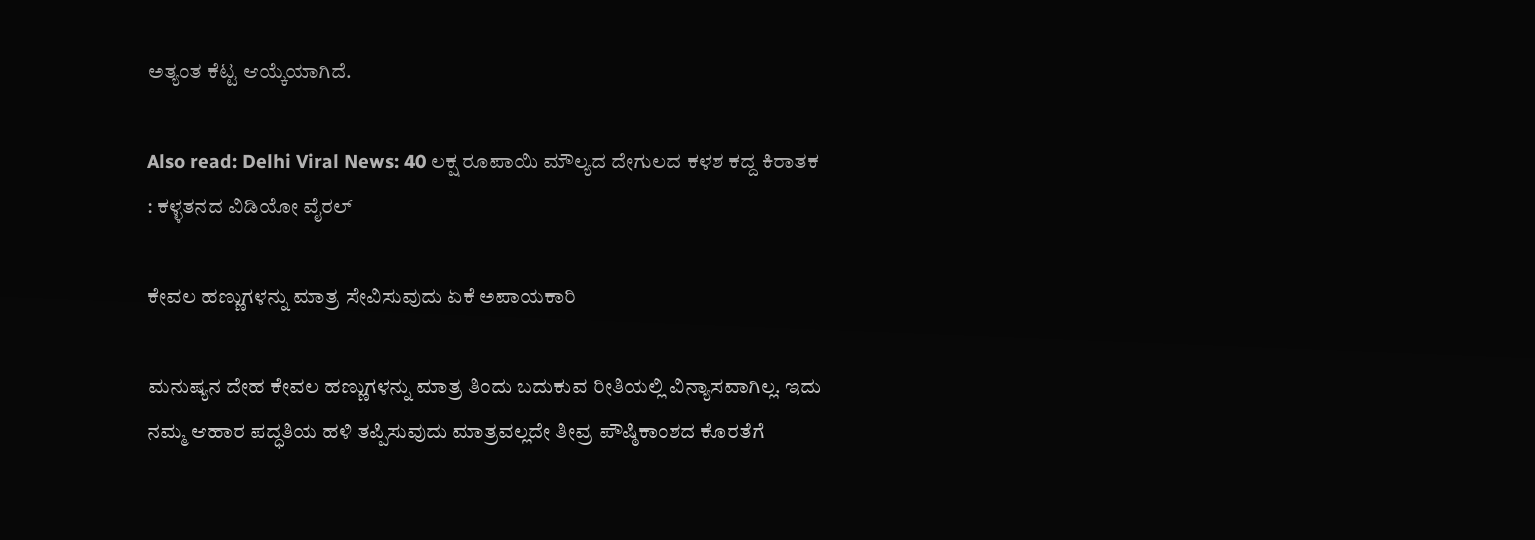ಅತ್ಯಂತ ಕೆಟ್ಟ ಆಯ್ಕೆಯಾಗಿದೆ.

Also read: Delhi Viral News: 40 ಲಕ್ಷ ರೂಪಾಯಿ ಮೌಲ್ಯದ ದೇಗುಲದ ಕಳಶ ಕದ್ದ ಕಿರಾತಕ : ಕಳ್ಳತನದ ವಿಡಿಯೋ ವೈರಲ್

ಕೇವಲ ಹಣ್ಣುಗಳನ್ನು ಮಾತ್ರ ಸೇವಿಸುವುದು ಏಕೆ ಅಪಾಯಕಾರಿ

ಮನುಷ್ಯನ ದೇಹ ಕೇವಲ ಹಣ್ಣುಗಳನ್ನು ಮಾತ್ರ ತಿಂದು ಬದುಕುವ ರೀತಿಯಲ್ಲಿ ವಿನ್ಯಾಸವಾಗಿಲ್ಲ. ಇದು ನಮ್ಮ ಆಹಾರ ಪದ್ಧತಿಯ ಹಳಿ ತಪ್ಪಿಸುವುದು ಮಾತ್ರವಲ್ಲದೇ ತೀವ್ರ ಪೌಷ್ಠಿಕಾಂಶದ ಕೊರತೆಗೆ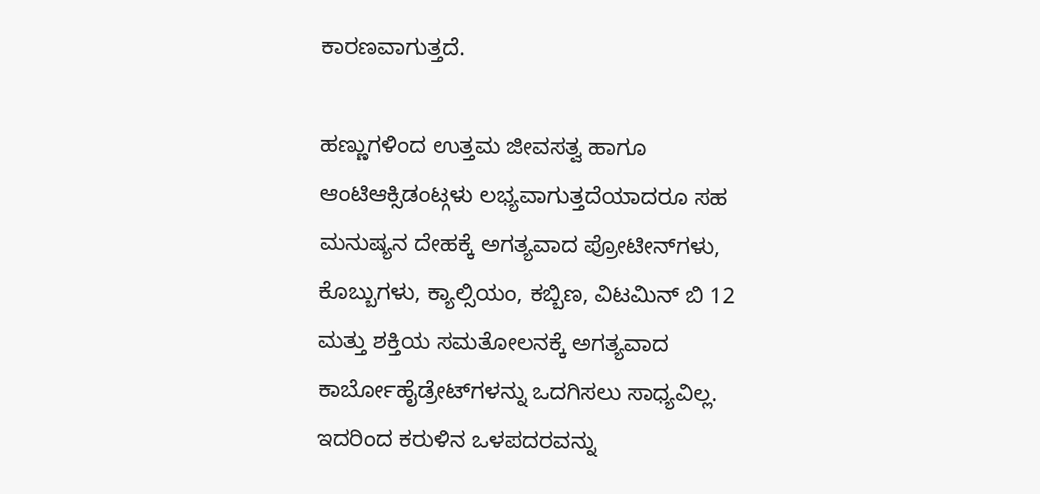ಕಾರಣವಾಗುತ್ತದೆ.

ಹಣ್ಣುಗಳಿಂದ ಉತ್ತಮ ಜೀವಸತ್ವ ಹಾಗೂ ಆಂಟಿಆಕ್ಸಿಡಂಟ್ಗಳು ಲಭ್ಯವಾಗುತ್ತದೆಯಾದರೂ ಸಹ ಮನುಷ್ಯನ ದೇಹಕ್ಕೆ ಅಗತ್ಯವಾದ ಪ್ರೋಟೀನ್‌ಗಳು, ಕೊಬ್ಬುಗಳು, ಕ್ಯಾಲ್ಸಿಯಂ, ಕಬ್ಬಿಣ, ವಿಟಮಿನ್ ಬಿ 12 ಮತ್ತು ಶಕ್ತಿಯ ಸಮತೋಲನಕ್ಕೆ ಅಗತ್ಯವಾದ ಕಾರ್ಬೋಹೈಡ್ರೇಟ್‌ಗಳನ್ನು ಒದಗಿಸಲು ಸಾಧ್ಯವಿಲ್ಲ. ಇದರಿಂದ ಕರುಳಿನ ಒಳಪದರವನ್ನು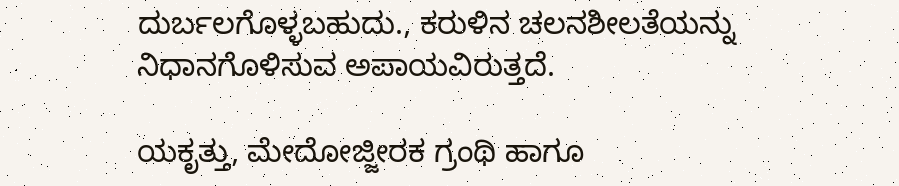ದುರ್ಬಲಗೊಳ್ಳಬಹುದು., ಕರುಳಿನ ಚಲನಶೀಲತೆಯನ್ನು ನಿಧಾನಗೊಳಿಸುವ ಅಪಾಯವಿರುತ್ತದೆ.

ಯಕೃತ್ತು, ಮೇದೋಜ್ಜೀರಕ ಗ್ರಂಥಿ ಹಾಗೂ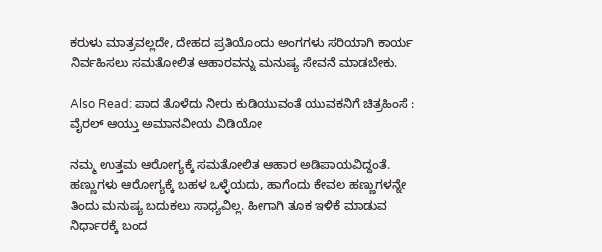ಕರುಳು ಮಾತ್ರವಲ್ಲದೇ, ದೇಹದ ಪ್ರತಿಯೊಂದು ಅಂಗಗಳು ಸರಿಯಾಗಿ ಕಾರ್ಯ ನಿರ್ವಹಿಸಲು ಸಮತೋಲಿತ ಆಹಾರವನ್ನು ಮನುಷ್ಯ ಸೇವನೆ ಮಾಡಬೇಕು.

Also Read: ಪಾದ ತೊಳೆದು ನೀರು ಕುಡಿಯುವಂತೆ ಯುವಕನಿಗೆ ಚಿತ್ರಹಿಂಸೆ : ವೈರಲ್ ಆಯ್ತು ಅಮಾನವೀಯ ವಿಡಿಯೋ

ನಮ್ಮ ಉತ್ತಮ ಆರೋಗ್ಯಕ್ಕೆ ಸಮತೋಲಿತ ಆಹಾರ ಅಡಿಪಾಯವಿದ್ದಂತೆ. ಹಣ್ಣುಗಳು ಆರೋಗ್ಯಕ್ಕೆ ಬಹಳ ಒಳ್ಳೆಯದು, ಹಾಗೆಂದು ಕೇವಲ ಹಣ್ಣುಗಳನ್ನೇ ತಿಂದು ಮನುಷ್ಯ ಬದುಕಲು ಸಾಧ್ಯವಿಲ್ಲ. ಹೀಗಾಗಿ ತೂಕ ಇಳಿಕೆ ಮಾಡುವ ನಿರ್ಧಾರಕ್ಕೆ ಬಂದ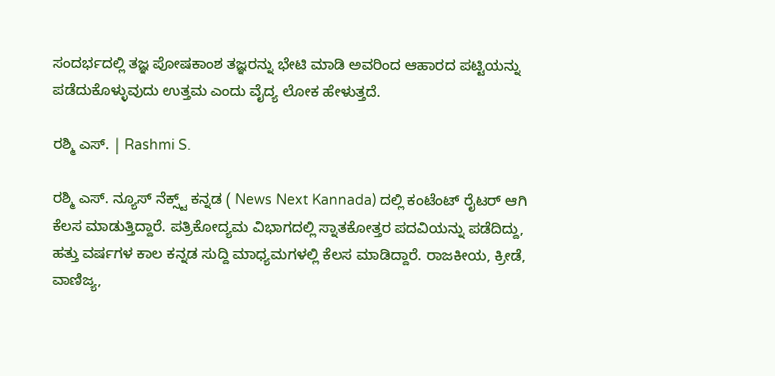ಸಂದರ್ಭದಲ್ಲಿ ತಜ್ಞ ಪೋಷಕಾಂಶ ತಜ್ಞರನ್ನು ಭೇಟಿ ಮಾಡಿ ಅವರಿಂದ ಆಹಾರದ ಪಟ್ಟಿಯನ್ನು ಪಡೆದುಕೊಳ್ಳುವುದು ಉತ್ತಮ ಎಂದು ವೈದ್ಯ ಲೋಕ ಹೇಳುತ್ತದೆ.

ರಶ್ಮಿ ಎಸ್. | Rashmi S.

ರಶ್ಮಿ ಎಸ್. ನ್ಯೂಸ್‌ ನೆಕ್ಸ್ಟ್‌ ಕನ್ನಡ ( News Next Kannada) ದಲ್ಲಿ ಕಂಟೆಂಟ್‌ ರೈಟರ್‌ ಆಗಿ ಕೆಲಸ ಮಾಡುತ್ತಿದ್ದಾರೆ. ಪತ್ರಿಕೋದ್ಯಮ ವಿಭಾಗದಲ್ಲಿ ಸ್ನಾತಕೋತ್ತರ ಪದವಿಯನ್ನು ಪಡೆದಿದ್ದು, ಹತ್ತು ವರ್ಷಗಳ ಕಾಲ ಕನ್ನಡ ಸುದ್ದಿ ಮಾಧ್ಯಮಗಳಲ್ಲಿ ಕೆಲಸ ಮಾಡಿದ್ದಾರೆ. ರಾಜಕೀಯ, ಕ್ರೀಡೆ, ವಾಣಿಜ್ಯ,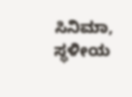ಸಿನಿಮಾ, ಸ್ಥಳೀಯ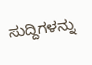ಸುದ್ದಿಗಳನ್ನು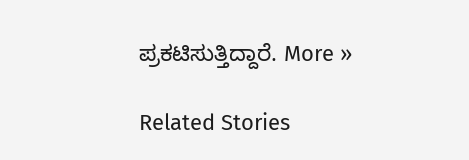ಪ್ರಕಟಿಸುತ್ತಿದ್ದಾರೆ. More »

Related Stories